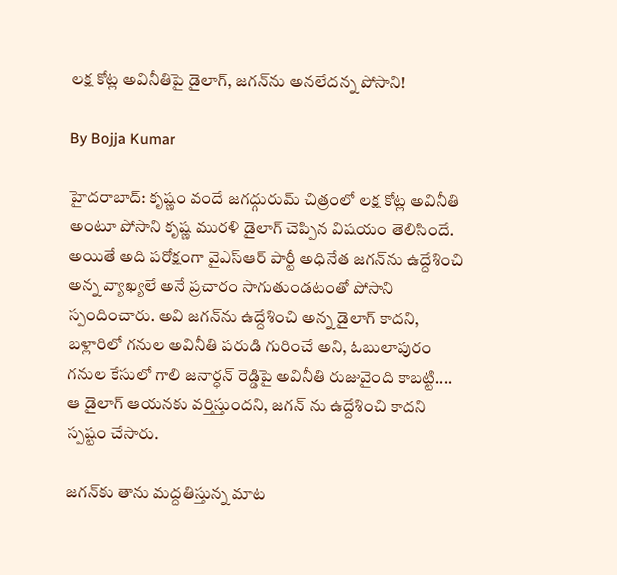లక్ష కోట్ల అవినీతిపై డైలాగ్, జగన్‌ను అనలేదన్న పోసాని!

By Bojja Kumar

హైదరాబాద్: కృష్ణం వందే జగద్గురుమ్ చిత్రంలో లక్ష కోట్ల అవినీతి అంటూ పోసాని కృష్ణ మురళి డైలాగ్ చెప్పిన విషయం తెలిసిందే. అయితే అది పరోక్షంగా వైఎస్ఆర్ పార్టీ అధినేత జగన్‌ను ఉద్దేశించి అన్న వ్యాఖ్యలే అనే ప్రచారం సాగుతుండటంతో పోసాని స్పందించారు. అవి జగన్‌ను ఉద్దేశించి అన్న డైలాగ్ కాదని, బళ్లారిలో గనుల అవినీతి పరుడి గురించే అని, ఓబులాపురం గనుల కేసులో గాలి జనార్ధన్ రెడ్డిపై అవినీతి రుజువైంది కాబట్టి.... ఆ డైలాగ్ ఆయనకు వర్తిస్తుందని, జగన్ ను ఉద్దేశించి కాదని స్పష్టం చేసారు.

జగన్‌కు తాను మద్దతిస్తున్న మాట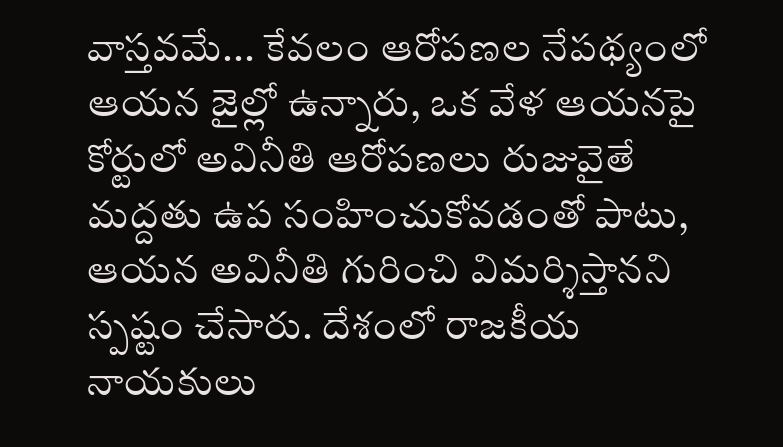వాస్తవమే... కేవలం ఆరోపణల నేపథ్యంలో ఆయన జైల్లో ఉన్నారు, ఒక వేళ ఆయనపై కోర్టులో అవినీతి ఆరోపణలు రుజువైతే మద్దతు ఉప సంహించుకోవడంతో పాటు, ఆయన అవినీతి గురించి విమర్శిస్తానని స్పష్టం చేసారు. దేశంలో రాజకీయ నాయకులు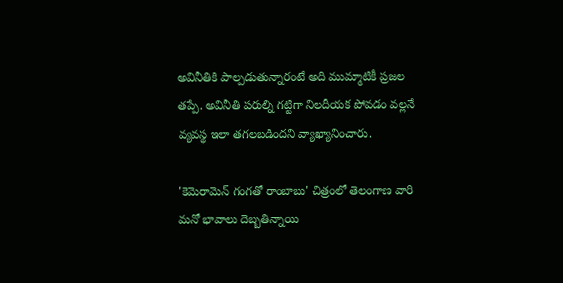అవినీతికి పాల్పడుతున్నారంటే అది ముమ్మాటికీ ప్రజల తప్పే. అవినీతి పరుల్ని గట్టిగా నిలదీయక పోవడం వల్లనే వ్యవస్థ ఇలా తగలబడిందని వ్యాఖ్యానించారు.

'కెమెరామెన్ గంగతో రాంబాబు' చిత్రంలో తెలంగాణ వారి మనో భావాలు దెబ్బతిన్నాయి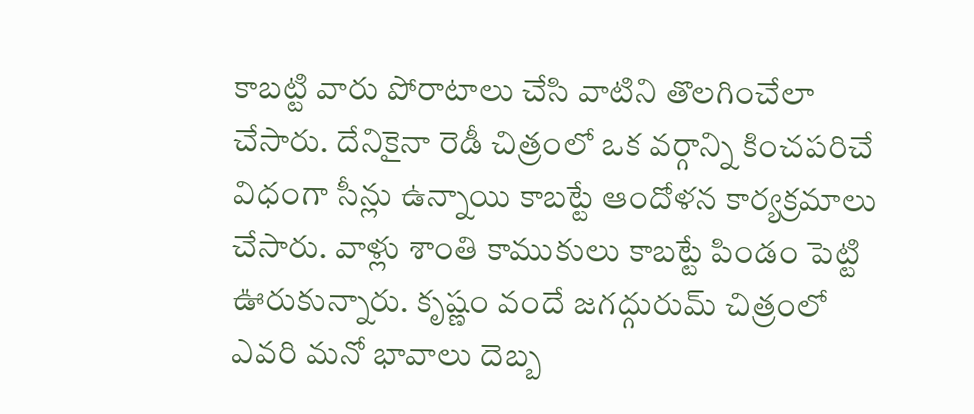కాబట్టి వారు పోరాటాలు చేసి వాటిని తొలగించేలా చేసారు. దేనికైనా రెడీ చిత్రంలో ఒక వర్గాన్ని కించపరిచే విధంగా సీన్లు ఉన్నాయి కాబట్టే ఆందోళన కార్యక్రమాలు చేసారు. వాళ్లు శాంతి కాముకులు కాబట్టే పిండం పెట్టి ఊరుకున్నారు. కృష్ణం వందే జగద్గురుమ్ చిత్రంలో ఎవరి మనో భావాలు దెబ్బ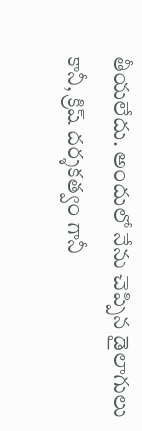తీయలేదు. అందులో నేను చెప్పిన డైలాగులు కానీ, క్రిష్ దర్శకత్వం గానీ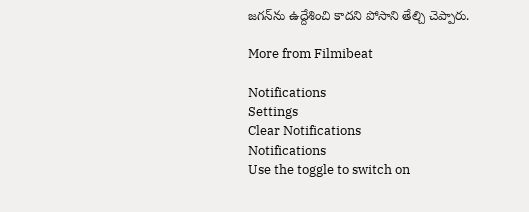జగన్‌ను ఉద్దేశించి కాదని పోసాని తేల్చి చెప్పారు.

More from Filmibeat

Notifications
Settings
Clear Notifications
Notifications
Use the toggle to switch on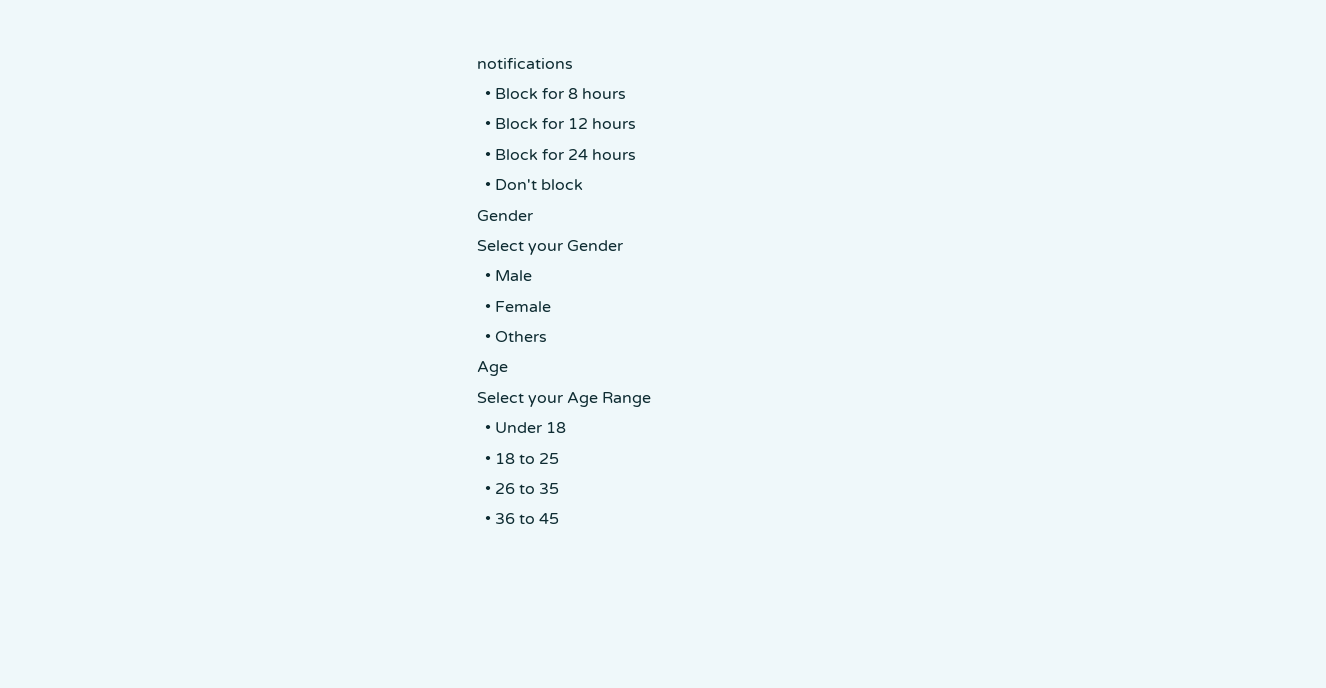notifications
  • Block for 8 hours
  • Block for 12 hours
  • Block for 24 hours
  • Don't block
Gender
Select your Gender
  • Male
  • Female
  • Others
Age
Select your Age Range
  • Under 18
  • 18 to 25
  • 26 to 35
  • 36 to 45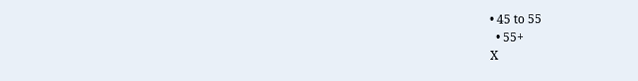• 45 to 55
  • 55+
X